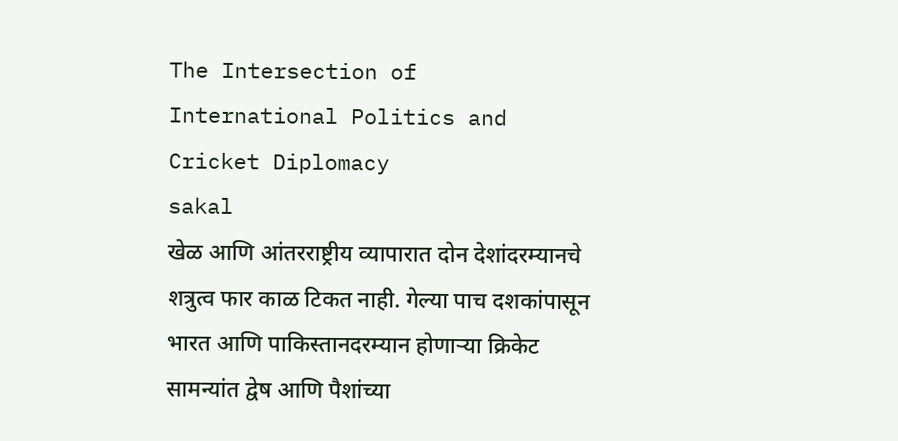The Intersection of International Politics and Cricket Diplomacy
sakal
खेळ आणि आंतरराष्ट्रीय व्यापारात दोन देशांदरम्यानचे शत्रुत्व फार काळ टिकत नाही. गेल्या पाच दशकांपासून भारत आणि पाकिस्तानदरम्यान होणाऱ्या क्रिकेट सामन्यांत द्वेष आणि पैशांच्या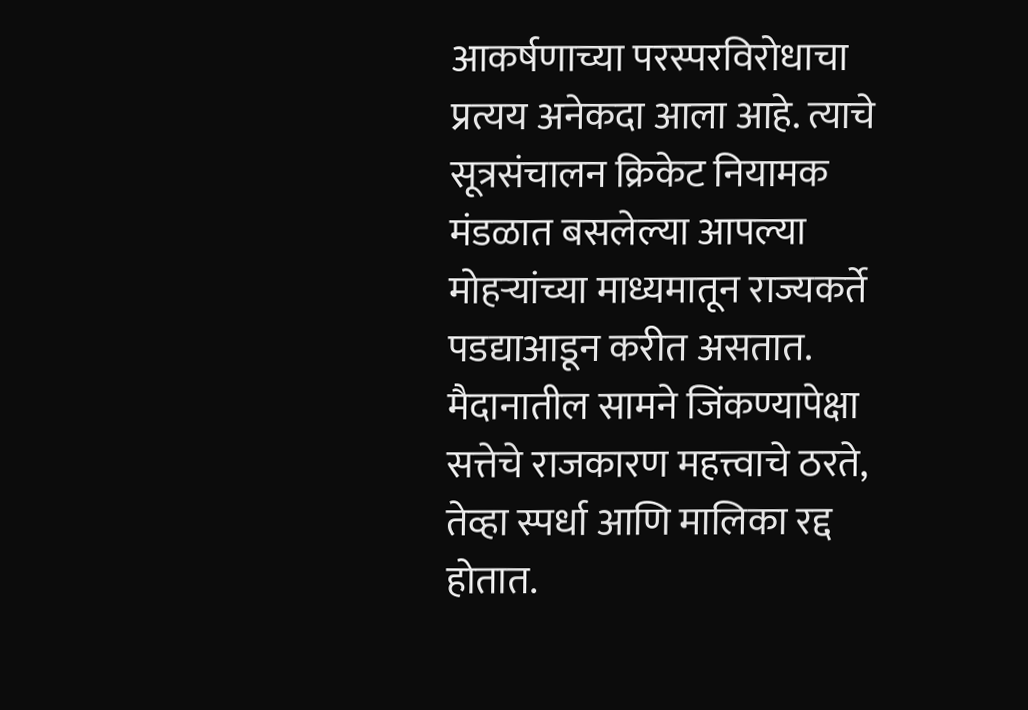आकर्षणाच्या परस्परविरोधाचा प्रत्यय अनेकदा आला आहे. त्याचे सूत्रसंचालन क्रिकेट नियामक मंडळात बसलेल्या आपल्या मोहऱ्यांच्या माध्यमातून राज्यकर्ते पडद्याआडून करीत असतात. मैदानातील सामने जिंकण्यापेक्षा सत्तेचे राजकारण महत्त्वाचे ठरते, तेव्हा स्पर्धा आणि मालिका रद्द होतात.